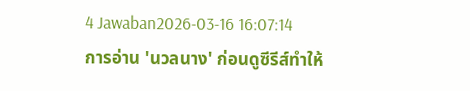4 Jawaban2026-03-16 16:07:14
การอ่าน 'นวลนาง' ก่อนดูซีรีส์ทำให้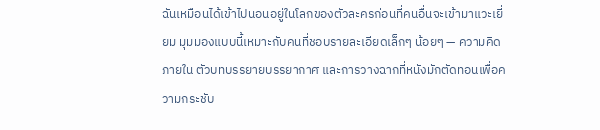ฉันเหมือนได้เข้าไปนอนอยู่ในโลกของตัวละครก่อนที่คนอื่นจะเข้ามาแวะเยี่ยม มุมมองแบบนี้เหมาะกับคนที่ชอบรายละเอียดเล็กๆ น้อยๆ — ความคิดภายใน ตัวบทบรรยายบรรยากาศ และการวางฉากที่หนังมักตัดทอนเพื่อความกระชับ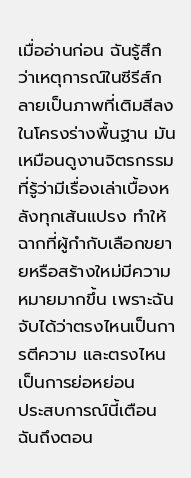เมื่ออ่านก่อน ฉันรู้สึกว่าเหตุการณ์ในซีรีส์กลายเป็นภาพที่เติมสีลงในโครงร่างพื้นฐาน มันเหมือนดูงานจิตรกรรมที่รู้ว่ามีเรื่องเล่าเบื้องหลังทุกเส้นแปรง ทำให้ฉากที่ผู้กำกับเลือกขยายหรือสร้างใหม่มีความหมายมากขึ้น เพราะฉันจับได้ว่าตรงไหนเป็นการตีความ และตรงไหนเป็นการย่อหย่อน
ประสบการณ์นี้เตือนฉันถึงตอน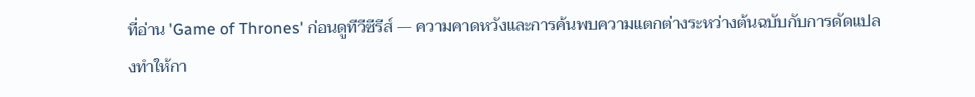ที่อ่าน 'Game of Thrones' ก่อนดูทีวีซีรีส์ — ความคาดหวังและการค้นพบความแตกต่างระหว่างต้นฉบับกับการดัดแปลงทำให้กา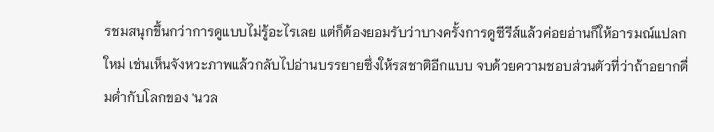รชมสนุกขึ้นกว่าการดูแบบไม่รู้อะไรเลย แต่ก็ต้องยอมรับว่าบางครั้งการดูซีรีส์แล้วค่อยอ่านก็ให้อารมณ์แปลกใหม่ เช่นเห็นจังหวะภาพแล้วกลับไปอ่านบรรยายซึ่งให้รสชาติอีกแบบ จบด้วยความชอบส่วนตัวที่ว่าถ้าอยากดื่มด่ำกับโลกของ 'นวล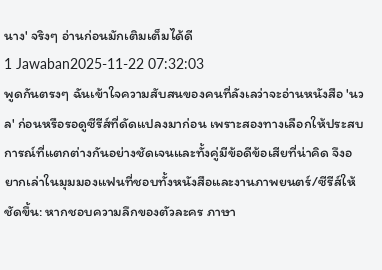นาง' จริงๆ อ่านก่อนมักเติมเต็มได้ดี
1 Jawaban2025-11-22 07:32:03
พูดกันตรงๆ ฉันเข้าใจความสับสนของคนที่ลังเลว่าจะอ่านหนังสือ 'นวล' ก่อนหรือรอดูซีรีส์ที่ดัดแปลงมาก่อน เพราะสองทางเลือกให้ประสบการณ์ที่แตกต่างกันอย่างชัดเจนและทั้งคู่มีข้อดีข้อเสียที่น่าคิด จึงอยากเล่าในมุมมองแฟนที่ชอบทั้งหนังสือและงานภาพยนตร์/ซีรีส์ให้ชัดขึ้น: หากชอบความลึกของตัวละคร ภาษา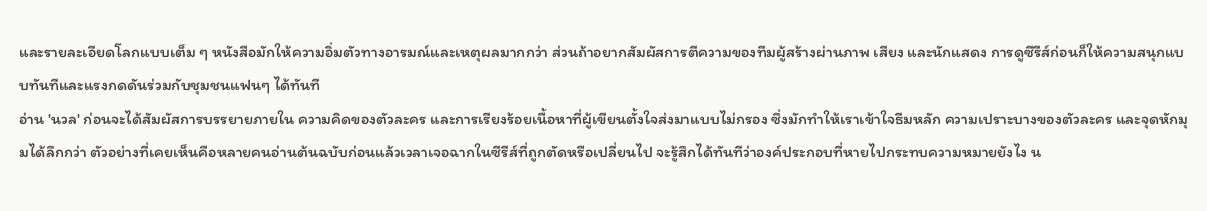และรายละเอียดโลกแบบเต็ม ๆ หนังสือมักให้ความอิ่มตัวทางอารมณ์และเหตุผลมากกว่า ส่วนถ้าอยากสัมผัสการตีความของทีมผู้สร้างผ่านภาพ เสียง และนักแสดง การดูซีรีส์ก่อนก็ให้ความสนุกแบบทันทีและแรงกดดันร่วมกับชุมชนแฟนๆ ได้ทันที
อ่าน 'นวล' ก่อนจะได้สัมผัสการบรรยายภายใน ความคิดของตัวละคร และการเรียงร้อยเนื้อหาที่ผู้เขียนตั้งใจส่งมาแบบไม่กรอง ซึ่งมักทำให้เราเข้าใจธีมหลัก ความเปราะบางของตัวละคร และจุดหักมุมได้ลึกกว่า ตัวอย่างที่เคยเห็นคือหลายคนอ่านต้นฉบับก่อนแล้วเวลาเจอฉากในซีรีส์ที่ถูกตัดหรือเปลี่ยนไป จะรู้สึกได้ทันทีว่าองค์ประกอบที่หายไปกระทบความหมายยังไง น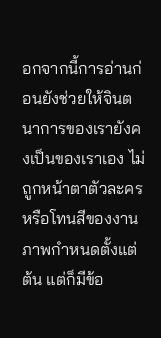อกจากนี้การอ่านก่อนยังช่วยให้จินตนาการของเรายังคงเป็นของเราเอง ไม่ถูกหน้าตาตัวละครหรือโทนสีของงานภาพกำหนดตั้งแต่ต้น แต่ก็มีข้อ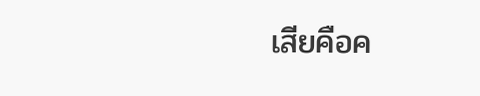เสียคือค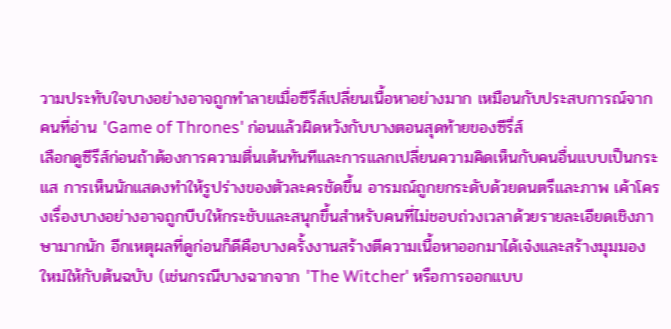วามประทับใจบางอย่างอาจถูกทำลายเมื่อซีรีส์เปลี่ยนเนื้อหาอย่างมาก เหมือนกับประสบการณ์จากคนที่อ่าน 'Game of Thrones' ก่อนแล้วผิดหวังกับบางตอนสุดท้ายของซีรี่ส์
เลือกดูซีรีส์ก่อนถ้าต้องการความตื่นเต้นทันทีและการแลกเปลี่ยนความคิดเห็นกับคนอื่นแบบเป็นกระแส การเห็นนักแสดงทำให้รูปร่างของตัวละครชัดขึ้น อารมณ์ถูกยกระดับด้วยดนตรีและภาพ เค้าโครงเรื่องบางอย่างอาจถูกบีบให้กระชับและสนุกขึ้นสำหรับคนที่ไม่ชอบถ่วงเวลาด้วยรายละเอียดเชิงภาษามากนัก อีกเหตุผลที่ดูก่อนก็ดีคือบางครั้งงานสร้างตีความเนื้อหาออกมาได้เจ๋งและสร้างมุมมองใหม่ให้กับต้นฉบับ (เช่นกรณีบางฉากจาก 'The Witcher' หรือการออกแบบ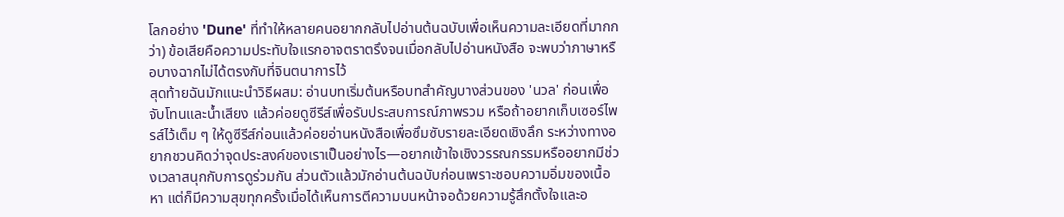โลกอย่าง 'Dune' ที่ทำให้หลายคนอยากกลับไปอ่านต้นฉบับเพื่อเห็นความละเอียดที่มากกว่า) ข้อเสียคือความประทับใจแรกอาจตราตรึงจนเมื่อกลับไปอ่านหนังสือ จะพบว่าภาษาหรือบางฉากไม่ได้ตรงกับที่จินตนาการไว้
สุดท้ายฉันมักแนะนำวิธีผสม: อ่านบทเริ่มต้นหรือบทสำคัญบางส่วนของ 'นวล' ก่อนเพื่อจับโทนและน้ำเสียง แล้วค่อยดูซีรีส์เพื่อรับประสบการณ์ภาพรวม หรือถ้าอยากเก็บเซอร์ไพรส์ไว้เต็ม ๆ ให้ดูซีรีส์ก่อนแล้วค่อยอ่านหนังสือเพื่อซึมซับรายละเอียดเชิงลึก ระหว่างทางอยากชวนคิดว่าจุดประสงค์ของเราเป็นอย่างไร—อยากเข้าใจเชิงวรรณกรรมหรืออยากมีช่วงเวลาสนุกกับการดูร่วมกัน ส่วนตัวแล้วมักอ่านต้นฉบับก่อนเพราะชอบความอิ่มของเนื้อหา แต่ก็มีความสุขทุกครั้งเมื่อได้เห็นการตีความบนหน้าจอด้วยความรู้สึกตั้งใจและอ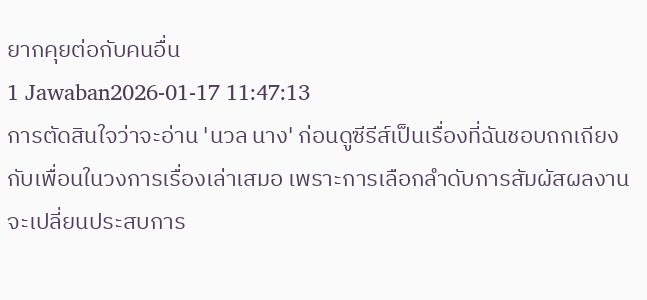ยากคุยต่อกับคนอื่น
1 Jawaban2026-01-17 11:47:13
การตัดสินใจว่าจะอ่าน 'นวล นาง' ก่อนดูซีรีส์เป็นเรื่องที่ฉันชอบถกเถียงกับเพื่อนในวงการเรื่องเล่าเสมอ เพราะการเลือกลำดับการสัมผัสผลงานจะเปลี่ยนประสบการ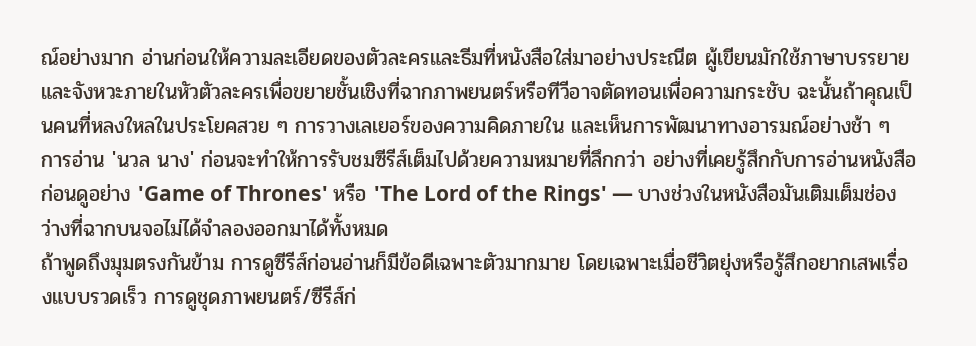ณ์อย่างมาก อ่านก่อนให้ความละเอียดของตัวละครและธีมที่หนังสือใส่มาอย่างประณีต ผู้เขียนมักใช้ภาษาบรรยายและจังหวะภายในหัวตัวละครเพื่อขยายชั้นเชิงที่ฉากภาพยนตร์หรือทีวีอาจตัดทอนเพื่อความกระชับ ฉะนั้นถ้าคุณเป็นคนที่หลงใหลในประโยคสวย ๆ การวางเลเยอร์ของความคิดภายใน และเห็นการพัฒนาทางอารมณ์อย่างช้า ๆ การอ่าน 'นวล นาง' ก่อนจะทำให้การรับชมซีรีส์เต็มไปด้วยความหมายที่ลึกกว่า อย่างที่เคยรู้สึกกับการอ่านหนังสือก่อนดูอย่าง 'Game of Thrones' หรือ 'The Lord of the Rings' — บางช่วงในหนังสือมันเติมเต็มช่องว่างที่ฉากบนจอไม่ได้จำลองออกมาได้ทั้งหมด
ถ้าพูดถึงมุมตรงกันข้าม การดูซีรีส์ก่อนอ่านก็มีข้อดีเฉพาะตัวมากมาย โดยเฉพาะเมื่อชีวิตยุ่งหรือรู้สึกอยากเสพเรื่องแบบรวดเร็ว การดูชุดภาพยนตร์/ซีรีส์ก่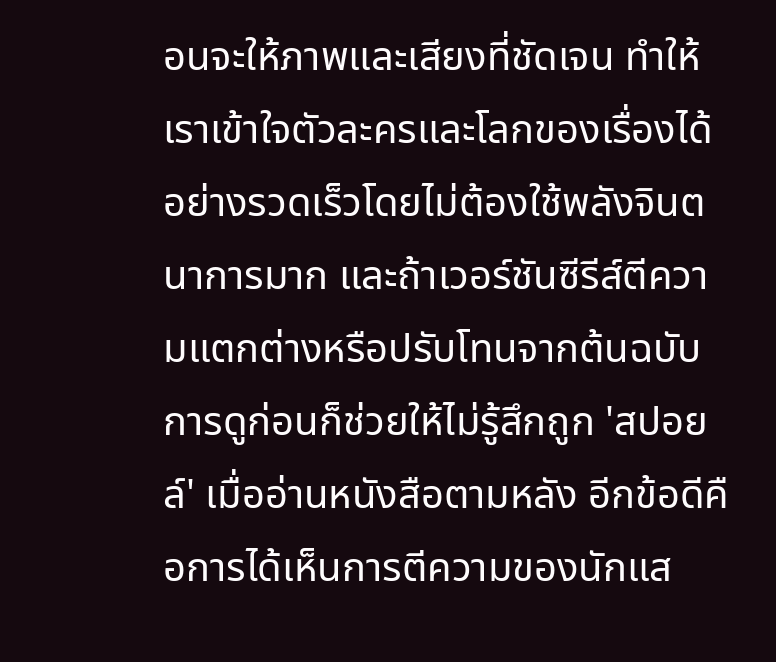อนจะให้ภาพและเสียงที่ชัดเจน ทำให้เราเข้าใจตัวละครและโลกของเรื่องได้อย่างรวดเร็วโดยไม่ต้องใช้พลังจินตนาการมาก และถ้าเวอร์ชันซีรีส์ตีความแตกต่างหรือปรับโทนจากต้นฉบับ การดูก่อนก็ช่วยให้ไม่รู้สึกถูก 'สปอยล์' เมื่ออ่านหนังสือตามหลัง อีกข้อดีคือการได้เห็นการตีความของนักแส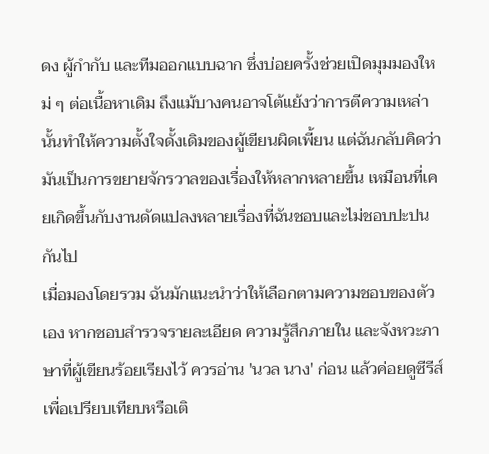ดง ผู้กำกับ และทีมออกแบบฉาก ซึ่งบ่อยครั้งช่วยเปิดมุมมองใหม่ ๆ ต่อเนื้อหาเดิม ถึงแม้บางคนอาจโต้แย้งว่าการตีความเหล่านั้นทำให้ความตั้งใจดั้งเดิมของผู้เขียนผิดเพี้ยน แต่ฉันกลับคิดว่ามันเป็นการขยายจักรวาลของเรื่องให้หลากหลายขึ้น เหมือนที่เคยเกิดขึ้นกับงานดัดแปลงหลายเรื่องที่ฉันชอบและไม่ชอบปะปนกันไป
เมื่อมองโดยรวม ฉันมักแนะนำว่าให้เลือกตามความชอบของตัวเอง หากชอบสำรวจรายละเอียด ความรู้สึกภายใน และจังหวะภาษาที่ผู้เขียนร้อยเรียงไว้ ควรอ่าน 'นวล นาง' ก่อน แล้วค่อยดูซีรีส์เพื่อเปรียบเทียบหรือเติ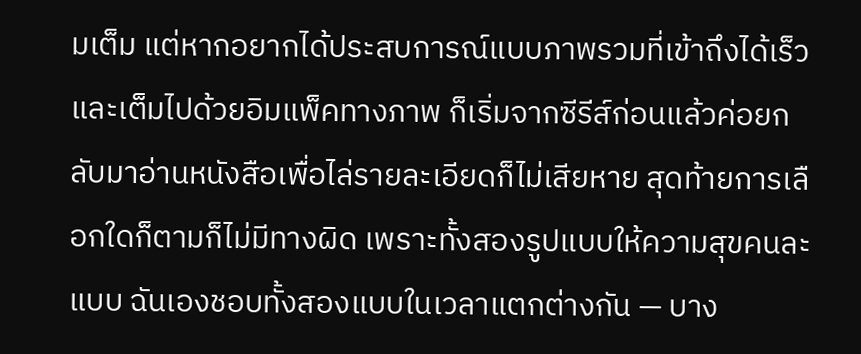มเต็ม แต่หากอยากได้ประสบการณ์แบบภาพรวมที่เข้าถึงได้เร็วและเต็มไปด้วยอิมแพ็คทางภาพ ก็เริ่มจากซีรีส์ก่อนแล้วค่อยกลับมาอ่านหนังสือเพื่อไล่รายละเอียดก็ไม่เสียหาย สุดท้ายการเลือกใดก็ตามก็ไม่มีทางผิด เพราะทั้งสองรูปแบบให้ความสุขคนละแบบ ฉันเองชอบทั้งสองแบบในเวลาแตกต่างกัน — บาง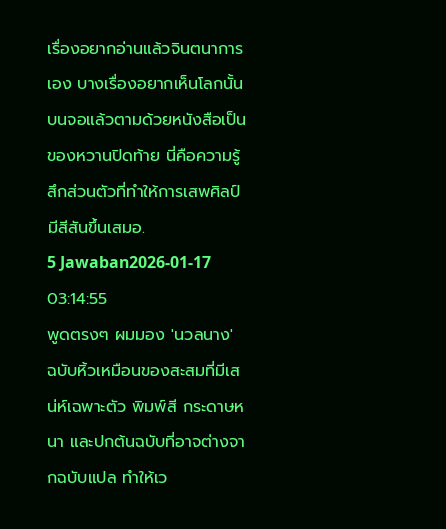เรื่องอยากอ่านแล้วจินตนาการเอง บางเรื่องอยากเห็นโลกนั้นบนจอแล้วตามด้วยหนังสือเป็นของหวานปิดท้าย นี่คือความรู้สึกส่วนตัวที่ทำให้การเสพศิลป์มีสีสันขึ้นเสมอ.
5 Jawaban2026-01-17 03:14:55
พูดตรงๆ ผมมอง 'นวลนาง' ฉบับหิ้วเหมือนของสะสมที่มีเสน่ห์เฉพาะตัว พิมพ์สี กระดาษหนา และปกต้นฉบับที่อาจต่างจากฉบับแปล ทำให้เว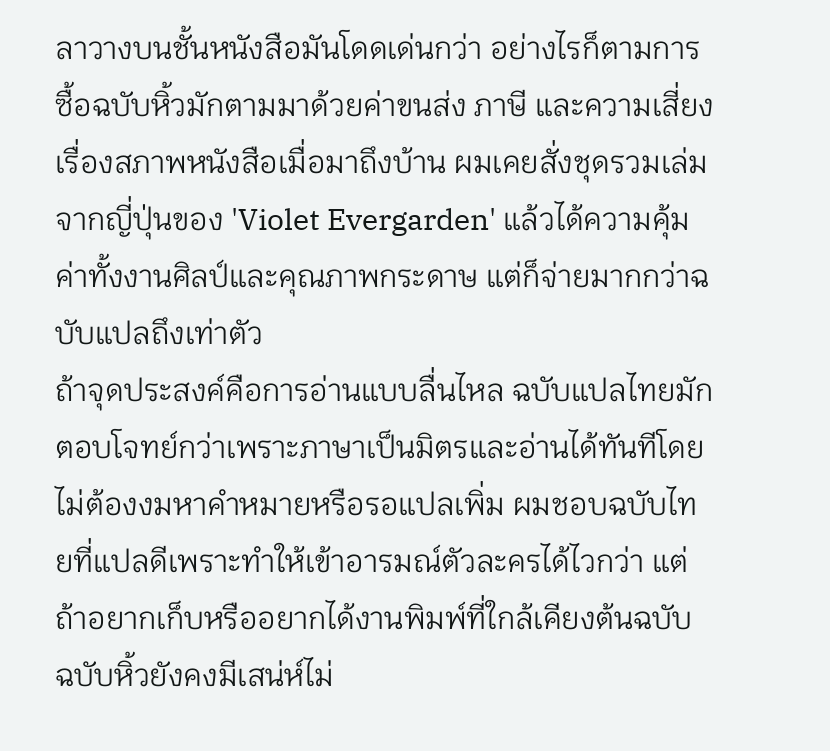ลาวางบนชั้นหนังสือมันโดดเด่นกว่า อย่างไรก็ตามการซื้อฉบับหิ้วมักตามมาด้วยค่าขนส่ง ภาษี และความเสี่ยงเรื่องสภาพหนังสือเมื่อมาถึงบ้าน ผมเคยสั่งชุดรวมเล่มจากญี่ปุ่นของ 'Violet Evergarden' แล้วได้ความคุ้มค่าทั้งงานศิลป์และคุณภาพกระดาษ แต่ก็จ่ายมากกว่าฉบับแปลถึงเท่าตัว
ถ้าจุดประสงค์คือการอ่านแบบลื่นไหล ฉบับแปลไทยมักตอบโจทย์กว่าเพราะภาษาเป็นมิตรและอ่านได้ทันทีโดยไม่ต้องงมหาคำหมายหรือรอแปลเพิ่ม ผมชอบฉบับไทยที่แปลดีเพราะทำให้เข้าอารมณ์ตัวละครได้ไวกว่า แต่ถ้าอยากเก็บหรืออยากได้งานพิมพ์ที่ใกล้เคียงต้นฉบับ ฉบับหิ้วยังคงมีเสน่ห์ไม่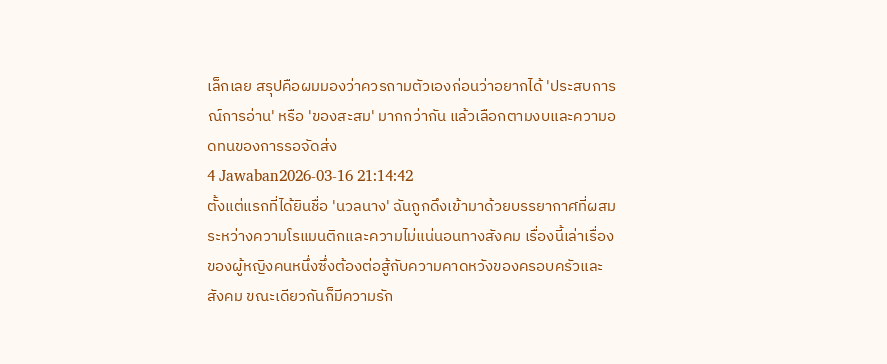เล็กเลย สรุปคือผมมองว่าควรถามตัวเองก่อนว่าอยากได้ 'ประสบการณ์การอ่าน' หรือ 'ของสะสม' มากกว่ากัน แล้วเลือกตามงบและความอดทนของการรอจัดส่ง
4 Jawaban2026-03-16 21:14:42
ตั้งแต่แรกที่ได้ยินชื่อ 'นวลนาง' ฉันถูกดึงเข้ามาด้วยบรรยากาศที่ผสมระหว่างความโรแมนติกและความไม่แน่นอนทางสังคม เรื่องนี้เล่าเรื่องของผู้หญิงคนหนึ่งซึ่งต้องต่อสู้กับความคาดหวังของครอบครัวและสังคม ขณะเดียวกันก็มีความรัก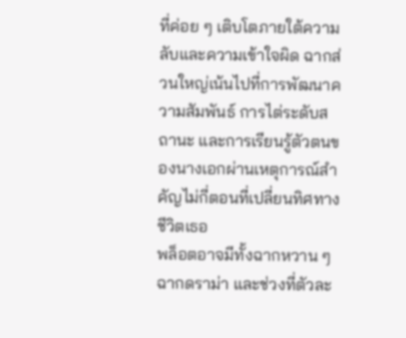ที่ค่อย ๆ เติบโตภายใต้ความลับและความเข้าใจผิด ฉากส่วนใหญ่เน้นไปที่การพัฒนาความสัมพันธ์ การไต่ระดับสถานะ และการเรียนรู้ตัวตนของนางเอกผ่านเหตุการณ์สำคัญไม่กี่ตอนที่เปลี่ยนทิศทางชีวิตเธอ
พล็อตอาจมีทั้งฉากหวาน ๆ ฉากดราม่า และช่วงที่ตัวละ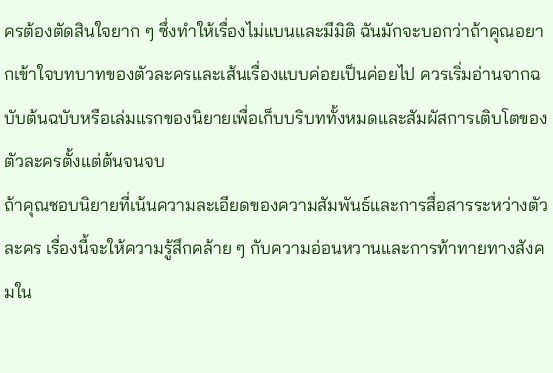ครต้องตัดสินใจยาก ๆ ซึ่งทำให้เรื่องไม่แบนและมีมิติ ฉันมักจะบอกว่าถ้าคุณอยากเข้าใจบทบาทของตัวละครและเส้นเรื่องแบบค่อยเป็นค่อยไป ควรเริ่มอ่านจากฉบับต้นฉบับหรือเล่มแรกของนิยายเพื่อเก็บบริบททั้งหมดและสัมผัสการเติบโตของตัวละครตั้งแต่ต้นจนจบ
ถ้าคุณชอบนิยายที่เน้นความละเอียดของความสัมพันธ์และการสื่อสารระหว่างตัวละคร เรื่องนี้จะให้ความรู้สึกคล้าย ๆ กับความอ่อนหวานและการท้าทายทางสังคมใน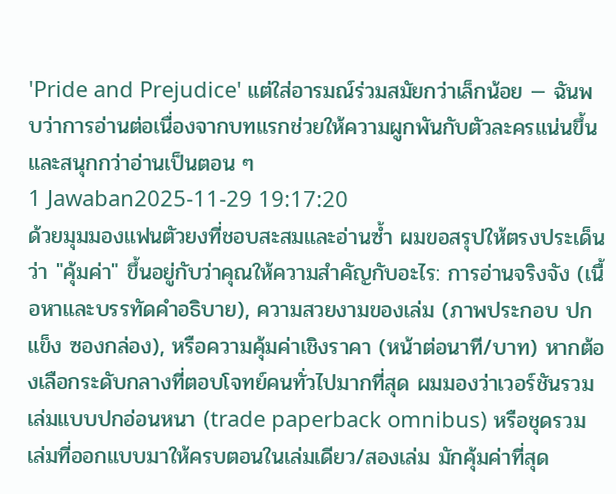'Pride and Prejudice' แต่ใส่อารมณ์ร่วมสมัยกว่าเล็กน้อย — ฉันพบว่าการอ่านต่อเนื่องจากบทแรกช่วยให้ความผูกพันกับตัวละครแน่นขึ้นและสนุกกว่าอ่านเป็นตอน ๆ
1 Jawaban2025-11-29 19:17:20
ด้วยมุมมองแฟนตัวยงที่ชอบสะสมและอ่านซ้ำ ผมขอสรุปให้ตรงประเด็นว่า "คุ้มค่า" ขึ้นอยู่กับว่าคุณให้ความสำคัญกับอะไร: การอ่านจริงจัง (เนื้อหาและบรรทัดคำอธิบาย), ความสวยงามของเล่ม (ภาพประกอบ ปกแข็ง ซองกล่อง), หรือความคุ้มค่าเชิงราคา (หน้าต่อนาที/บาท) หากต้องเลือกระดับกลางที่ตอบโจทย์คนทั่วไปมากที่สุด ผมมองว่าเวอร์ชันรวมเล่มแบบปกอ่อนหนา (trade paperback omnibus) หรือชุดรวมเล่มที่ออกแบบมาให้ครบตอนในเล่มเดียว/สองเล่ม มักคุ้มค่าที่สุด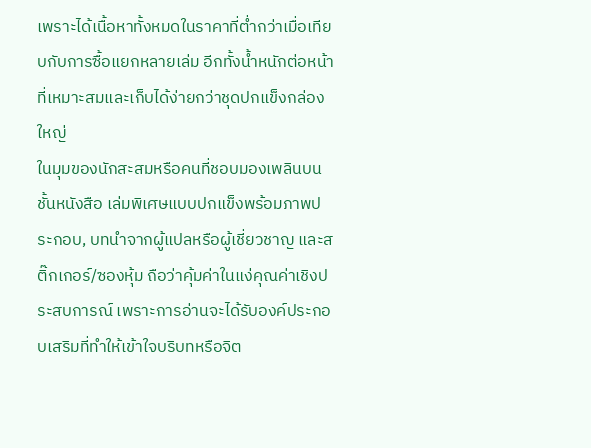เพราะได้เนื้อหาทั้งหมดในราคาที่ต่ำกว่าเมื่อเทียบกับการซื้อแยกหลายเล่ม อีกทั้งน้ำหนักต่อหน้าที่เหมาะสมและเก็บได้ง่ายกว่าชุดปกแข็งกล่องใหญ่
ในมุมของนักสะสมหรือคนที่ชอบมองเพลินบนชั้นหนังสือ เล่มพิเศษแบบปกแข็งพร้อมภาพประกอบ, บทนำจากผู้แปลหรือผู้เชี่ยวชาญ และสติ๊กเกอร์/ซองหุ้ม ถือว่าคุ้มค่าในแง่คุณค่าเชิงประสบการณ์ เพราะการอ่านจะได้รับองค์ประกอบเสริมที่ทำให้เข้าใจบริบทหรือจิต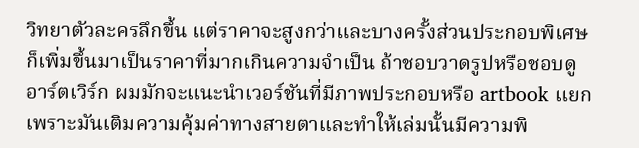วิทยาตัวละครลึกขึ้น แต่ราคาจะสูงกว่าและบางครั้งส่วนประกอบพิเศษก็เพิ่มขึ้นมาเป็นราคาที่มากเกินความจำเป็น ถ้าชอบวาดรูปหรือชอบดูอาร์ตเวิร์ก ผมมักจะแนะนำเวอร์ชันที่มีภาพประกอบหรือ artbook แยก เพราะมันเติมความคุ้มค่าทางสายตาและทำให้เล่มนั้นมีความพิ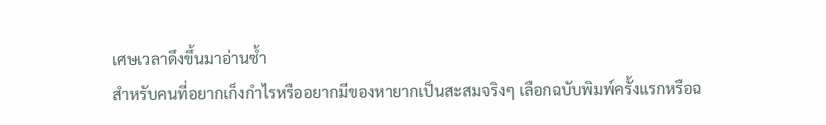เศษเวลาดึงขึ้นมาอ่านซ้ำ
สำหรับคนที่อยากเก็งกำไรหรืออยากมีของหายากเป็นสะสมจริงๆ เลือกฉบับพิมพ์ครั้งแรกหรือฉ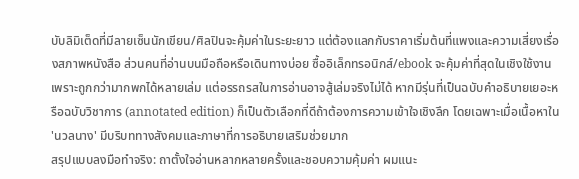บับลิมิเต็ดที่มีลายเซ็นนักเขียน/ศิลปินจะคุ้มค่าในระยะยาว แต่ต้องแลกกับราคาเริ่มต้นที่แพงและความเสี่ยงเรื่องสภาพหนังสือ ส่วนคนที่อ่านบนมือถือหรือเดินทางบ่อย ซื้ออิเล็กทรอนิกส์/ebook จะคุ้มค่าที่สุดในเชิงใช้งาน เพราะถูกกว่ามากพกได้หลายเล่ม แต่อรรถรสในการอ่านอาจสู้เล่มจริงไม่ได้ หากมีรุ่นที่เป็นฉบับคำอธิบายเยอะหรือฉบับวิชาการ (annotated edition) ก็เป็นตัวเลือกที่ดีถ้าต้องการความเข้าใจเชิงลึก โดยเฉพาะเมื่อเนื้อหาใน 'นวลนาง' มีบริบททางสังคมและภาษาที่การอธิบายเสริมช่วยมาก
สรุปแบบลงมือทำจริง: ถาตั้งใจอ่านหลากหลายครั้งและชอบความคุ้มค่า ผมแนะ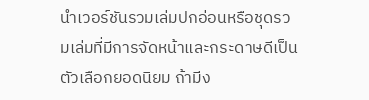นำเวอร์ชันรวมเล่มปกอ่อนหรือชุดรวมเล่มที่มีการจัดหน้าและกระดาษดีเป็นตัวเลือกยอดนิยม ถ้ามีง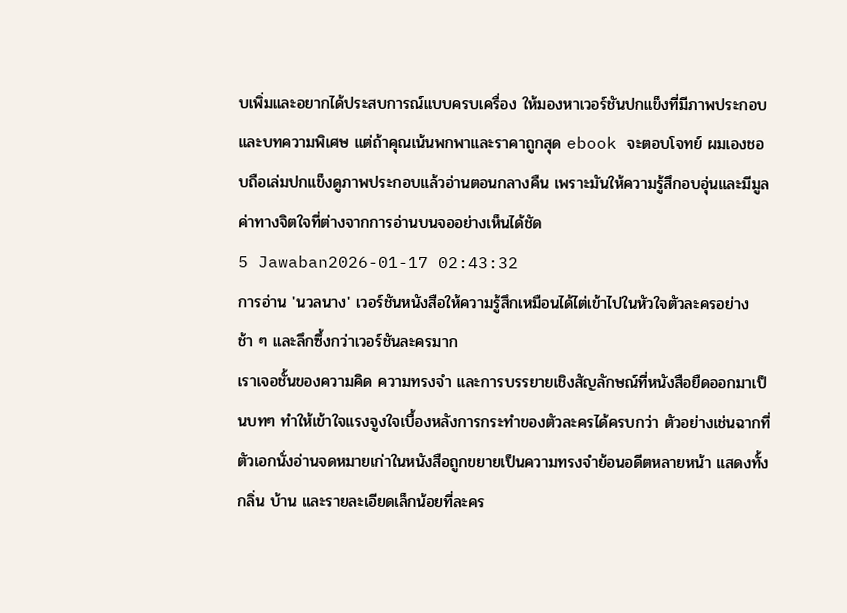บเพิ่มและอยากได้ประสบการณ์แบบครบเครื่อง ให้มองหาเวอร์ชันปกแข็งที่มีภาพประกอบและบทความพิเศษ แต่ถ้าคุณเน้นพกพาและราคาถูกสุด ebook จะตอบโจทย์ ผมเองชอบถือเล่มปกแข็งดูภาพประกอบแล้วอ่านตอนกลางคืน เพราะมันให้ความรู้สึกอบอุ่นและมีมูลค่าทางจิตใจที่ต่างจากการอ่านบนจออย่างเห็นได้ชัด
5 Jawaban2026-01-17 02:43:32
การอ่าน 'นวลนาง' เวอร์ชันหนังสือให้ความรู้สึกเหมือนได้ไต่เข้าไปในหัวใจตัวละครอย่างช้า ๆ และลึกซึ้งกว่าเวอร์ชันละครมาก
เราเจอชั้นของความคิด ความทรงจำ และการบรรยายเชิงสัญลักษณ์ที่หนังสือยืดออกมาเป็นบทๆ ทำให้เข้าใจแรงจูงใจเบื้องหลังการกระทำของตัวละครได้ครบกว่า ตัวอย่างเช่นฉากที่ตัวเอกนั่งอ่านจดหมายเก่าในหนังสือถูกขยายเป็นความทรงจำย้อนอดีตหลายหน้า แสดงทั้งกลิ่น บ้าน และรายละเอียดเล็กน้อยที่ละคร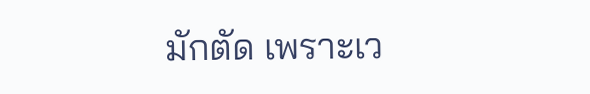มักตัด เพราะเว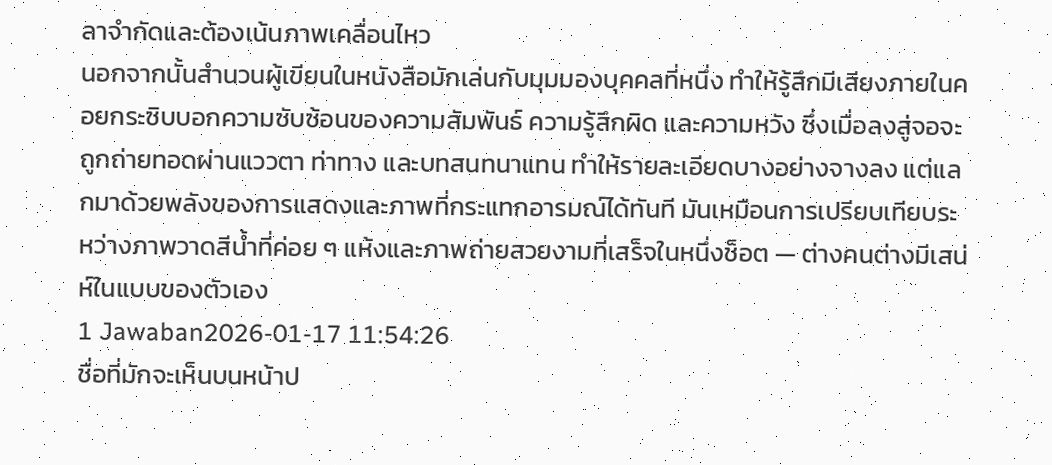ลาจำกัดและต้องเน้นภาพเคลื่อนไหว
นอกจากนั้นสำนวนผู้เขียนในหนังสือมักเล่นกับมุมมองบุคคลที่หนึ่ง ทำให้รู้สึกมีเสียงภายในคอยกระซิบบอกความซับซ้อนของความสัมพันธ์ ความรู้สึกผิด และความหวัง ซึ่งเมื่อลงสู่จอจะถูกถ่ายทอดผ่านแววตา ท่าทาง และบทสนทนาแทน ทำให้รายละเอียดบางอย่างจางลง แต่แลกมาด้วยพลังของการแสดงและภาพที่กระแทกอารมณ์ได้ทันที มันเหมือนการเปรียบเทียบระหว่างภาพวาดสีน้ำที่ค่อย ๆ แห้งและภาพถ่ายสวยงามที่เสร็จในหนึ่งช็อต — ต่างคนต่างมีเสน่ห์ในแบบของตัวเอง
1 Jawaban2026-01-17 11:54:26
ชื่อที่มักจะเห็นบนหน้าป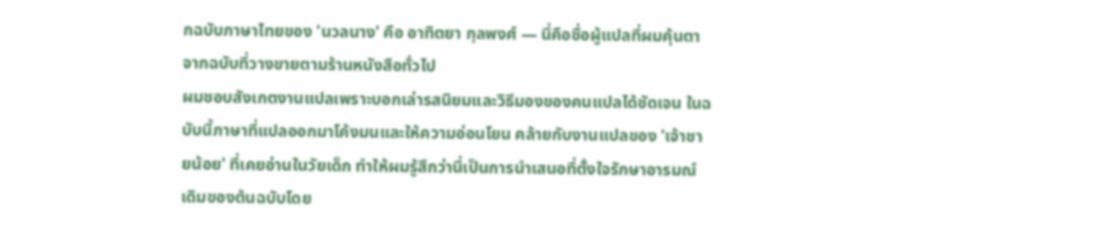กฉบับภาษาไทยของ 'นวลนาง' คือ อาทิตยา กุลพงศ์ — นี่คือชื่อผู้แปลที่ผมคุ้นตาจากฉบับที่วางขายตามร้านหนังสือทั่วไป
ผมชอบสังเกตงานแปลเพราะบอกเล่ารสนิยมและวิธีมองของคนแปลได้ชัดเจน ในฉบับนี้ภาษาที่แปลออกมาโค้งมนและให้ความอ่อนโยน คล้ายกับงานแปลของ 'เจ้าชายน้อย' ที่เคยอ่านในวัยเด็ก ทำให้ผมรู้สึกว่านี่เป็นการนำเสนอที่ตั้งใจรักษาอารมณ์เดิมของต้นฉบับโดย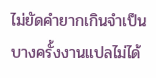ไม่ยัดคำยากเกินจำเป็น
บางครั้งงานแปลไม่ได้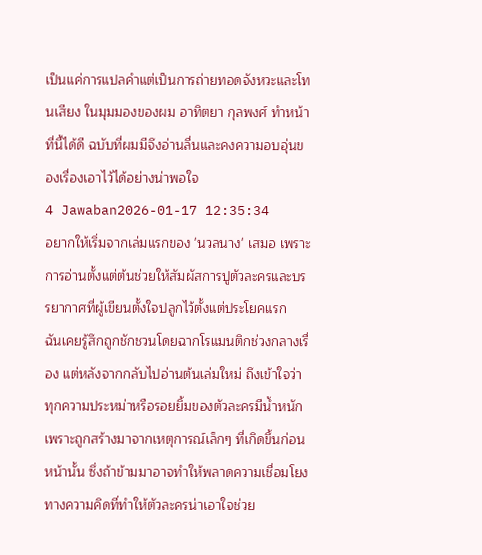เป็นแค่การแปลคำแต่เป็นการถ่ายทอดจังหวะและโทนเสียง ในมุมมองของผม อาทิตยา กุลพงศ์ ทำหน้าที่นี้ได้ดี ฉบับที่ผมมีจึงอ่านลื่นและคงความอบอุ่นของเรื่องเอาไว้ได้อย่างน่าพอใจ
4 Jawaban2026-01-17 12:35:34
อยากให้เริ่มจากเล่มแรกของ 'นวลนาง' เสมอ เพราะการอ่านตั้งแต่ต้นช่วยให้สัมผัสการปูตัวละครและบรรยากาศที่ผู้เขียนตั้งใจปลูกไว้ตั้งแต่ประโยคแรก
ฉันเคยรู้สึกถูกชักชวนโดยฉากโรแมนติกช่วงกลางเรื่อง แต่หลังจากกลับไปอ่านต้นเล่มใหม่ ถึงเข้าใจว่าทุกความประหม่าหรือรอยยิ้มของตัวละครมีน้ำหนักเพราะถูกสร้างมาจากเหตุการณ์เล็กๆ ที่เกิดขึ้นก่อนหน้านั้น ซึ่งถ้าข้ามมาอาจทำให้พลาดความเชื่อมโยงทางความคิดที่ทำให้ตัวละครน่าเอาใจช่วย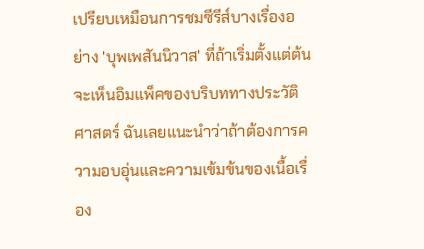เปรียบเหมือนการชมซีรีส์บางเรื่องอย่าง 'บุพเพสันนิวาส' ที่ถ้าเริ่มตั้งแต่ต้นจะเห็นอิมแพ็คของบริบททางประวัติศาสตร์ ฉันเลยแนะนำว่าถ้าต้องการความอบอุ่นและความเข้มข้นของเนื้อเรื่อง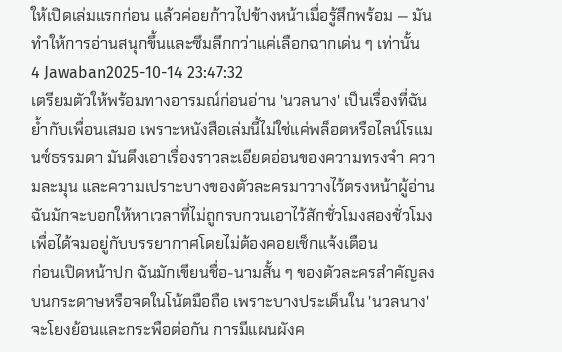ให้เปิดเล่มแรกก่อน แล้วค่อยก้าวไปข้างหน้าเมื่อรู้สึกพร้อม — มันทำให้การอ่านสนุกขึ้นและซึมลึกกว่าแค่เลือกฉากเด่น ๆ เท่านั้น
4 Jawaban2025-10-14 23:47:32
เตรียมตัวให้พร้อมทางอารมณ์ก่อนอ่าน 'นวลนาง' เป็นเรื่องที่ฉันย้ำกับเพื่อนเสมอ เพราะหนังสือเล่มนี้ไม่ใช่แค่พล็อตหรือไลน์โรแมนซ์ธรรมดา มันดึงเอาเรื่องราวละเอียดอ่อนของความทรงจำ ความละมุน และความเปราะบางของตัวละครมาวางไว้ตรงหน้าผู้อ่าน ฉันมักจะบอกให้หาเวลาที่ไม่ถูกรบกวนเอาไว้สักชั่วโมงสองชั่วโมงเพื่อได้จมอยู่กับบรรยากาศโดยไม่ต้องคอยเช็กแจ้งเตือน
ก่อนเปิดหน้าปก ฉันมักเขียนชื่อ-นามสั้น ๆ ของตัวละครสำคัญลงบนกระดาษหรือจดในโน้ตมือถือ เพราะบางประเด็นใน 'นวลนาง' จะโยงย้อนและกระพือต่อกัน การมีแผนผังค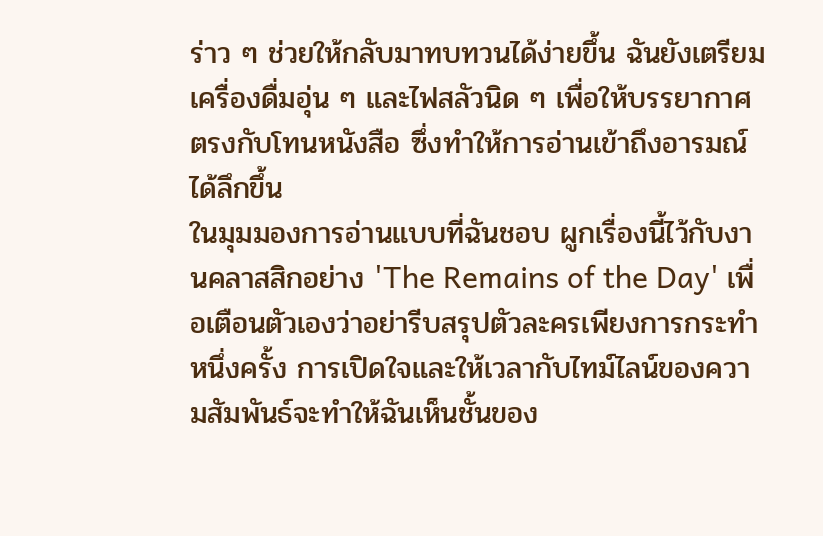ร่าว ๆ ช่วยให้กลับมาทบทวนได้ง่ายขึ้น ฉันยังเตรียมเครื่องดื่มอุ่น ๆ และไฟสลัวนิด ๆ เพื่อให้บรรยากาศตรงกับโทนหนังสือ ซึ่งทำให้การอ่านเข้าถึงอารมณ์ได้ลึกขึ้น
ในมุมมองการอ่านแบบที่ฉันชอบ ผูกเรื่องนี้ไว้กับงานคลาสสิกอย่าง 'The Remains of the Day' เพื่อเตือนตัวเองว่าอย่ารีบสรุปตัวละครเพียงการกระทำหนึ่งครั้ง การเปิดใจและให้เวลากับไทม์ไลน์ของความสัมพันธ์จะทำให้ฉันเห็นชั้นของ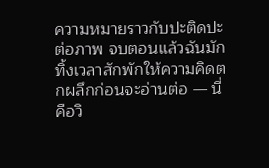ความหมายราวกับปะติดปะต่อภาพ จบตอนแล้วฉันมักทิ้งเวลาสักพักให้ความคิดตกผลึกก่อนจะอ่านต่อ — นี่คือวิ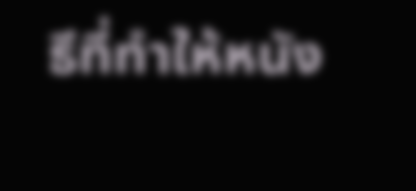ธีที่ทำให้หนัง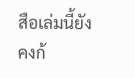สือเล่มนี้ยังคงก้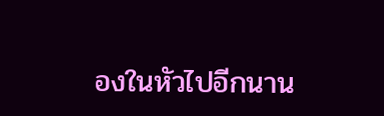องในหัวไปอีกนาน